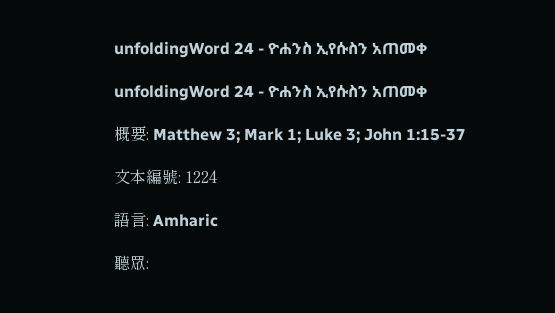unfoldingWord 24 - ዮሐንስ ኢየሱስን አጠመቀ

unfoldingWord 24 - ዮሐንስ ኢየሱስን አጠመቀ

概要: Matthew 3; Mark 1; Luke 3; John 1:15-37

文本編號: 1224

語言: Amharic

聽眾: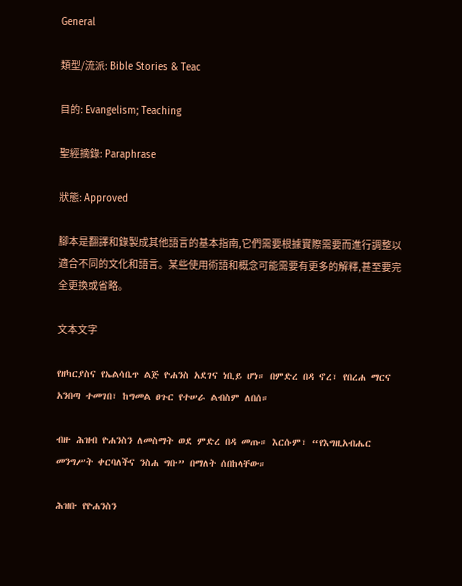General

類型/流派: Bible Stories & Teac

目的: Evangelism; Teaching

聖經摘錄: Paraphrase

狀態: Approved

腳本是翻譯和錄製成其他語言的基本指南,它們需要根據實際需要而進行調整以適合不同的文化和語言。某些使用術語和概念可能需要有更多的解釋,甚至要完全更換或省略。

文本文字

የዘካርያስና የኤልሳቤጥ ልጅ ዮሐንስ አደገና ነቢይ ሆነ። በምድረ በዳ ኖረ፣ የበረሐ ማርና አንበጣ ተመገበ፣ ከግመል ፀጉር የተሠራ ልብስም ለበሰ።

ብዙ ሕዝብ ዮሐንስን ለመስማት ወደ ምድረ በዳ መጡ። እርሱም፣ “የእግዚአብሔር መንግሥት ቀርባለችና ንስሐ ግቡ” በማለት ሰበከላቸው።

ሕዝቡ የዮሐንስን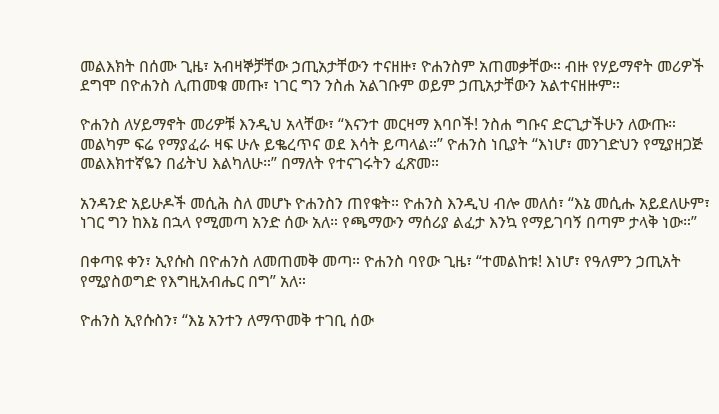መልእክት በሰሙ ጊዜ፣ አብዛኞቻቸው ኃጢአታቸውን ተናዘዙ፣ ዮሐንስም አጠመቃቸው። ብዙ የሃይማኖት መሪዎች ደግሞ በዮሐንስ ሊጠመቁ መጡ፣ ነገር ግን ንስሐ አልገቡም ወይም ኃጢአታቸውን አልተናዘዙም።

ዮሐንስ ለሃይማኖት መሪዎቹ እንዲህ አላቸው፣ “እናንተ መርዛማ እባቦች! ንስሐ ግቡና ድርጊታችሁን ለውጡ። መልካም ፍሬ የማያፈራ ዛፍ ሁሉ ይቈረጥና ወደ እሳት ይጣላል።” ዮሐንስ ነቢያት “እነሆ፣ መንገድህን የሚያዘጋጅ መልእክተኛዬን በፊትህ እልካለሁ።” በማለት የተናገሩትን ፈጽመ።

አንዳንድ አይሁዶች መሲሕ ስለ መሆኑ ዮሐንስን ጠየቁት። ዮሐንስ እንዲህ ብሎ መለሰ፣ “እኔ መሲሑ አይደለሁም፣ ነገር ግን ከእኔ በኋላ የሚመጣ አንድ ሰው አለ። የጫማውን ማሰሪያ ልፈታ እንኳ የማይገባኝ በጣም ታላቅ ነው።”

በቀጣዩ ቀን፣ ኢየሱስ በዮሐንስ ለመጠመቅ መጣ። ዮሐንስ ባየው ጊዜ፣ “ተመልከቱ! እነሆ፣ የዓለምን ኃጢአት የሚያስወግድ የእግዚአብሔር በግ” አለ።

ዮሐንስ ኢየሱስን፣ “እኔ አንተን ለማጥመቅ ተገቢ ሰው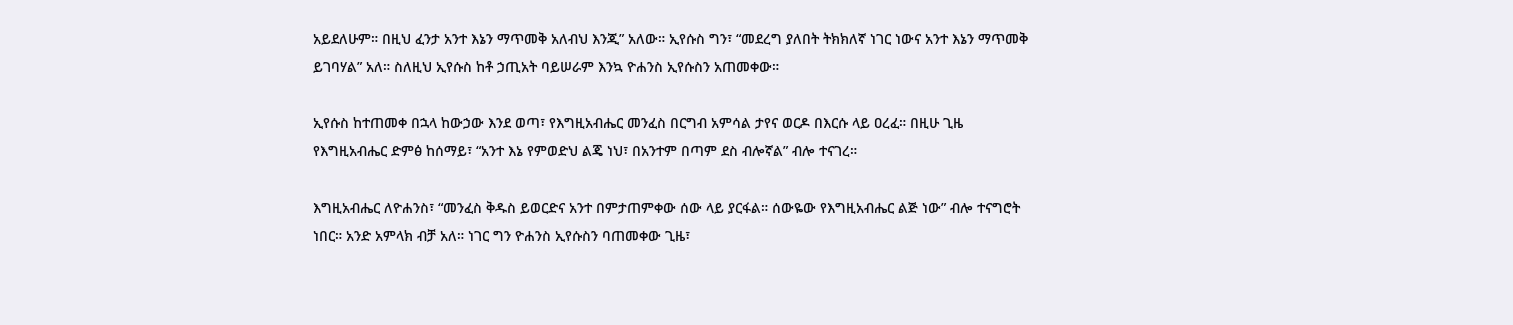አይደለሁም። በዚህ ፈንታ አንተ እኔን ማጥመቅ አለብህ እንጂ” አለው። ኢየሱስ ግን፣ “መደረግ ያለበት ትክክለኛ ነገር ነውና አንተ እኔን ማጥመቅ ይገባሃል” አለ። ስለዚህ ኢየሱስ ከቶ ኃጢአት ባይሠራም እንኳ ዮሐንስ ኢየሱስን አጠመቀው።

ኢየሱስ ከተጠመቀ በኋላ ከውኃው እንደ ወጣ፣ የእግዚአብሔር መንፈስ በርግብ አምሳል ታየና ወርዶ በእርሱ ላይ ዐረፈ። በዚሁ ጊዜ የእግዚአብሔር ድምፅ ከሰማይ፣ “አንተ እኔ የምወድህ ልጄ ነህ፣ በአንተም በጣም ደስ ብሎኛል” ብሎ ተናገረ።

እግዚአብሔር ለዮሐንስ፣ “መንፈስ ቅዱስ ይወርድና አንተ በምታጠምቀው ሰው ላይ ያርፋል። ሰውዬው የእግዚአብሔር ልጅ ነው” ብሎ ተናግሮት ነበር። አንድ አምላክ ብቻ አለ። ነገር ግን ዮሐንስ ኢየሱስን ባጠመቀው ጊዜ፣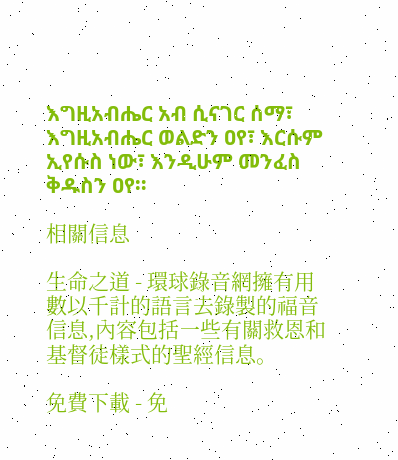እግዚአብሔር አብ ሲናገር ሰማ፣ እግዚአብሔር ወልድን ዐየ፣ እርሱም ኢየሱስ ነው፣ እንዲሁም መንፈስ ቅዱስን ዐየ።

相關信息

生命之道 - 環球錄音網擁有用數以千計的語言去錄製的福音信息,內容包括一些有關救恩和基督徒樣式的聖經信息。

免費下載 - 免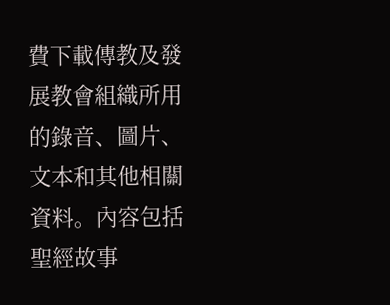費下載傳教及發展教會組織所用的錄音、圖片、文本和其他相關資料。內容包括聖經故事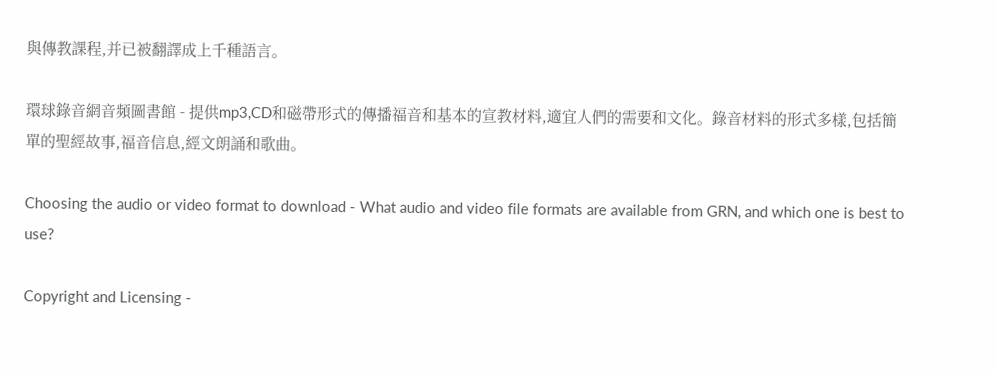與傳教課程,并已被翻譯成上千種語言。

環球錄音網音頻圖書館 - 提供mp3,CD和磁帶形式的傳播福音和基本的宣教材料,適宜人們的需要和文化。錄音材料的形式多樣,包括簡單的聖經故事,福音信息,經文朗誦和歌曲。

Choosing the audio or video format to download - What audio and video file formats are available from GRN, and which one is best to use?

Copyright and Licensing -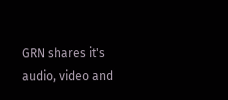GRN shares it's audio, video and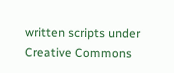written scripts under Creative Commons